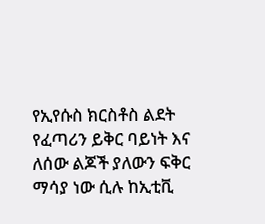የኢየሱስ ክርስቶስ ልደት የፈጣሪን ይቅር ባይነት እና ለሰው ልጆች ያለውን ፍቅር ማሳያ ነው ሲሉ ከኢቲቪ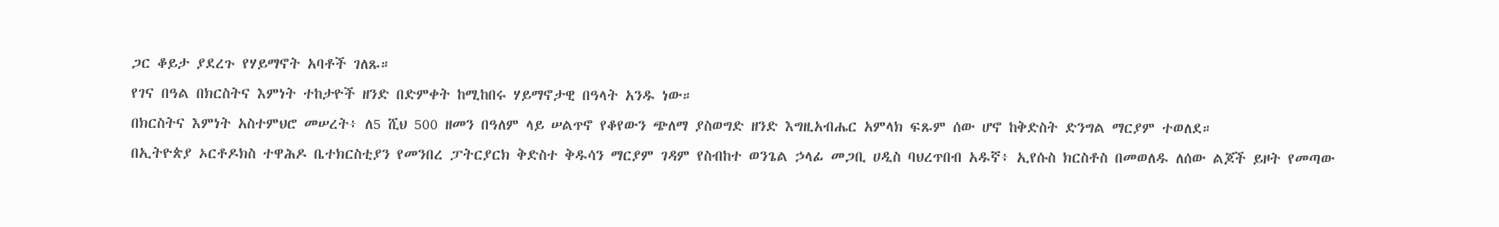ጋር ቆይታ ያደረጉ የሃይማኖት አባቶች ገለጹ።
የገና በዓል በክርስትና እምነት ተከታዮች ዘንድ በድምቀት ከሚከበሩ ሃይማኖታዊ በዓላት አንዱ ነው።
በክርስትና እምነት አስተምህሮ መሠረት፥ ለ5 ሺህ 500 ዘመን በዓለም ላይ ሠልጥኖ የቆየውን ጭለማ ያስወግድ ዘንድ እግዚአብሔር አምላክ ፍጹም ሰው ሆኖ ከቅድስት ድንግል ማርያም ተወለደ።
በኢትዮጵያ ኦርቶዶክስ ተዋሕዶ ቤተክርስቲያን የመንበረ ፓትርያርክ ቅድስተ ቅዱሳን ማርያም ገዳም የስብከተ ወንጌል ኃላፊ መጋቢ ሀዲስ ባህረጥበብ አዱኛ፥ ኢየሱስ ክርስቶስ በመወለዱ ለሰው ልጆች ይዞት የመጣው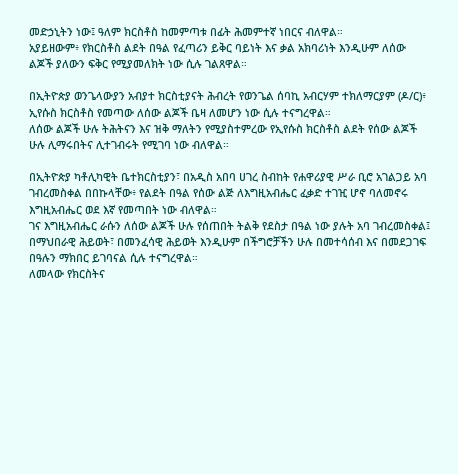መድኃኒትን ነው፤ ዓለም ክርስቶስ ከመምጣቱ በፊት ሕመምተኛ ነበርና ብለዋል።
አያይዘውም፥ የክርስቶስ ልደት በዓል የፈጣሪን ይቅር ባይነት እና ቃል አክባሪነት እንዲሁም ለሰው ልጆች ያለውን ፍቅር የሚያመለክት ነው ሲሉ ገልጸዋል።

በኢትዮጵያ ወንጌላውያን አብያተ ክርስቲያናት ሕብረት የወንጌል ሰባኪ አብርሃም ተክለማርያም (ዶ/ር)፥ ኢየሱስ ክርስቶስ የመጣው ለሰው ልጆች ቤዛ ለመሆን ነው ሲሉ ተናግረዋል።
ለሰው ልጆች ሁሉ ትሕትናን እና ዝቅ ማለትን የሚያስተምረው የኢየሱስ ክርስቶስ ልደት የሰው ልጆች ሁሉ ሊማሩበትና ሊተገብሩት የሚገባ ነው ብለዋል።

በኢትዮጵያ ካቶሊካዊት ቤተክርስቲያን፣ በአዲስ አበባ ሀገረ ስብከት የሐዋሪያዊ ሥራ ቢሮ አገልጋይ አባ ገብረመስቀል በበኩላቸው፥ የልደት በዓል የሰው ልጅ ለእግዚአብሔር ፈቃድ ተገዢ ሆኖ ባለመኖሩ እግዚአብሔር ወደ እኛ የመጣበት ነው ብለዋል።
ገና እግዚአብሔር ራሱን ለሰው ልጆች ሁሉ የሰጠበት ትልቅ የደስታ በዓል ነው ያሉት አባ ገብረመስቀል፤ በማህበራዊ ሕይወት፣ በመንፈሳዊ ሕይወት እንዲሁም በችግሮቻችን ሁሉ በመተሳሰብ እና በመደጋገፍ በዓሉን ማክበር ይገባናል ሲሉ ተናግረዋል።
ለመላው የክርስትና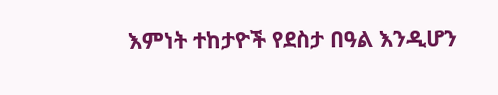እምነት ተከታዮች የደስታ በዓል እንዲሆን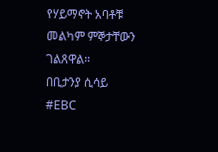የሃይማኖት አባቶቹ መልካም ምኞታቸውን ገልጸዋል።
በቢታንያ ሲሳይ
#EBC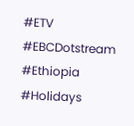#ETV #EBCDotstream #Ethiopia #Holidays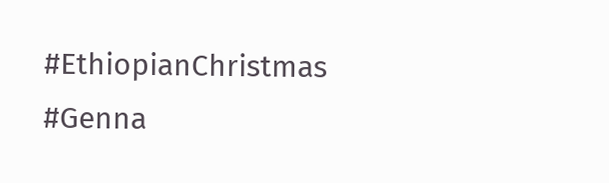#EthiopianChristmas #Genna